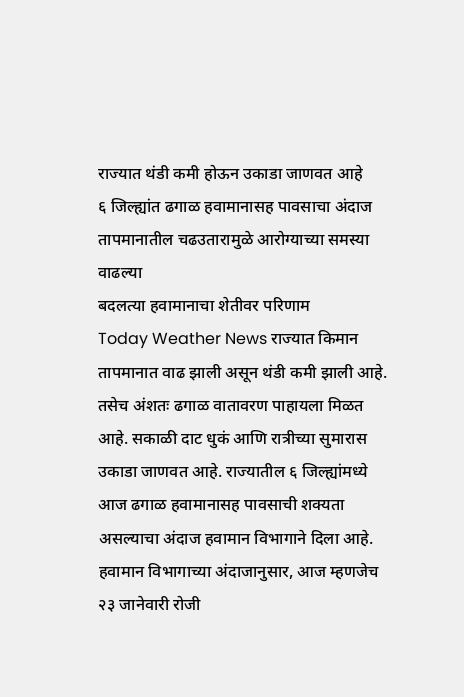राज्यात थंडी कमी होऊन उकाडा जाणवत आहे
६ जिल्ह्यांत ढगाळ हवामानासह पावसाचा अंदाज
तापमानातील चढउतारामुळे आरोग्याच्या समस्या वाढल्या
बदलत्या हवामानाचा शेतीवर परिणाम
Today Weather News राज्यात किमान तापमानात वाढ झाली असून थंडी कमी झाली आहे. तसेच अंशतः ढगाळ वातावरण पाहायला मिळत आहे. सकाळी दाट धुकं आणि रात्रीच्या सुमारास उकाडा जाणवत आहे. राज्यातील ६ जिल्ह्यांमध्ये आज ढगाळ हवामानासह पावसाची शक्यता असल्याचा अंदाज हवामान विभागाने दिला आहे.
हवामान विभागाच्या अंदाजानुसार, आज म्हणजेच २३ जानेवारी रोजी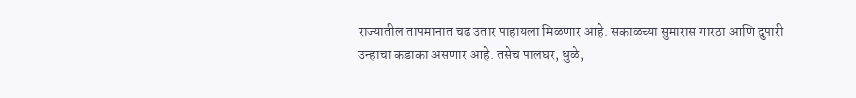राज्यातील तापमानात चढ उतार पाहायला मिळणार आहे. सकाळच्या सुमारास गारठा आणि दुपारी उन्हाचा कडाका असणार आहे. तसेच पालघर, धुळे,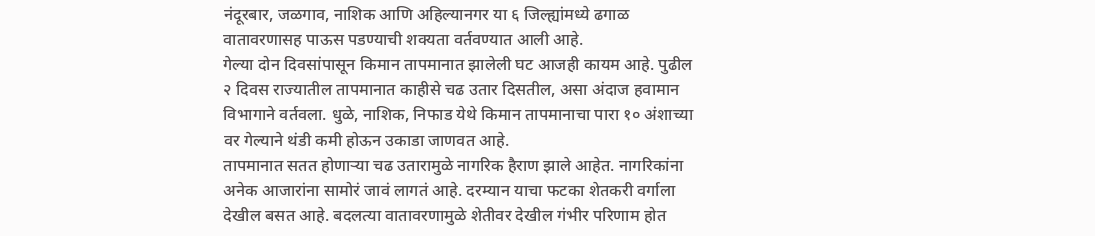नंदूरबार, जळगाव, नाशिक आणि अहिल्यानगर या ६ जिल्ह्यांमध्ये ढगाळ वातावरणासह पाऊस पडण्याची शक्यता वर्तवण्यात आली आहे.
गेल्या दोन दिवसांपासून किमान तापमानात झालेली घट आजही कायम आहे. पुढील २ दिवस राज्यातील तापमानात काहीसे चढ उतार दिसतील, असा अंदाज हवामान विभागाने वर्तवला. धुळे, नाशिक, निफाड येथे किमान तापमानाचा पारा १० अंशाच्या वर गेल्याने थंडी कमी होऊन उकाडा जाणवत आहे.
तापमानात सतत होणाऱ्या चढ उतारामुळे नागरिक हैराण झाले आहेत. नागरिकांना अनेक आजारांना सामोरं जावं लागतं आहे. दरम्यान याचा फटका शेतकरी वर्गाला देखील बसत आहे. बदलत्या वातावरणामुळे शेतीवर देखील गंभीर परिणाम होत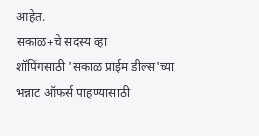आहेत.
सकाळ+चे सदस्य व्हा
शॉपिंगसाठी 'सकाळ प्राईम डील्स'च्या भन्नाट ऑफर्स पाहण्यासाठी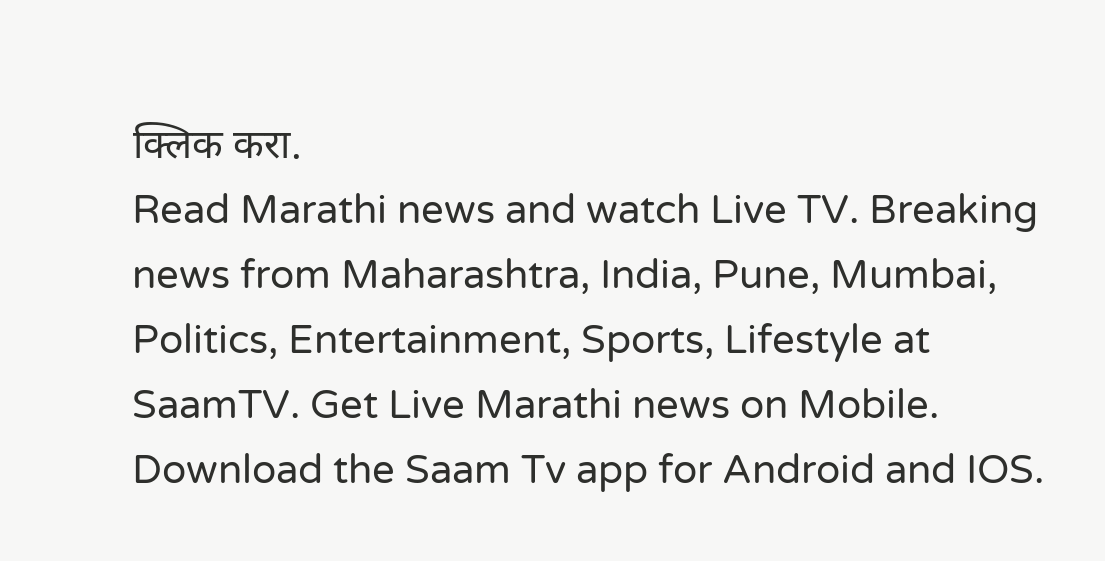क्लिक करा.
Read Marathi news and watch Live TV. Breaking news from Maharashtra, India, Pune, Mumbai, Politics, Entertainment, Sports, Lifestyle at SaamTV. Get Live Marathi news on Mobile. Download the Saam Tv app for Android and IOS.